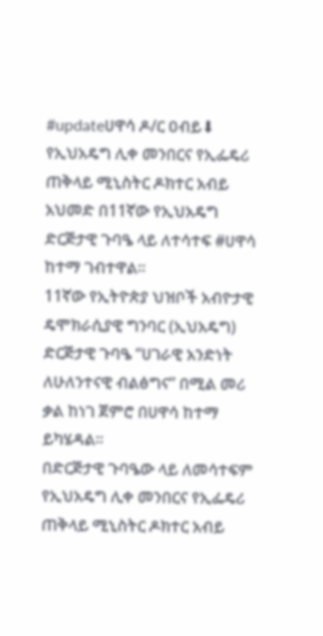#updateሀዋሳ ዶ/ር ዐብይ⬇
የኢህአዴግ ሊቀ መንበርና የኢፌዴሪ ጠቅላይ ሚኒስትር ዶክተር አብይ አህመድ በ11ኛው የኢህአዴግ ድርጅታዊ ጉባዔ ላይ ለተሳተፍ #ሀዋሳ ከተማ ገብተዋል።
11ኛው የኢትዮጵያ ህዝቦች አብዮታዊ ዴሞክራሲያዊ ግንባር (ኢህአዴግ) ድርጅታዊ ጉባዔ “ሀገራዊ አንድነት ለሁለንተናዊ ብልፅግና” በሚል መሪ ቃል ከነገ ጀምሮ በሀዋሳ ከተማ ይካሄዳል።
በድርጅታዊ ጉባዔው ላይ ለመሳተፍም የኢህአዴግ ሊቀ መንበርና የኢፌዴሪ ጠቅላይ ሚኒስትር ዶክተር አብይ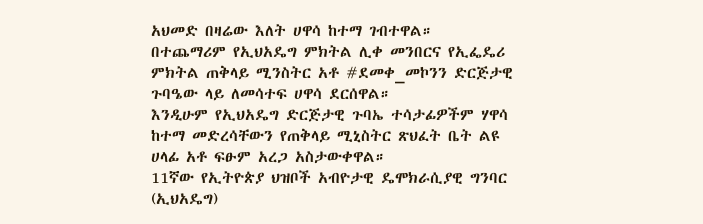አህመድ በዛሬው እለት ሀዋሳ ከተማ ገብተዋል።
በተጨማሪም የኢህአዴግ ምክትል ሊቀ መንበርና የኢፌዴሪ ምክትል ጠቅላይ ሚንስትር አቶ #ደመቀ_መኮንን ድርጅታዊ ጉባዔው ላይ ለመሳተፍ ሀዋሳ ደርሰዋል።
እንዲሁም የኢህአዴግ ድርጅታዊ ጉባኤ ተሳታፊዎችም ሃዋሳ ከተማ መድረሳቸውን የጠቅላይ ሚኒስትር ጽህፈት ቤት ልዩ ሀላፊ አቶ ፍፁም አረጋ አስታውቀዋል።
11ኛው የኢትዮጵያ ህዝቦች አብዮታዊ ዴሞክራሲያዊ ግንባር (ኢህአዴግ)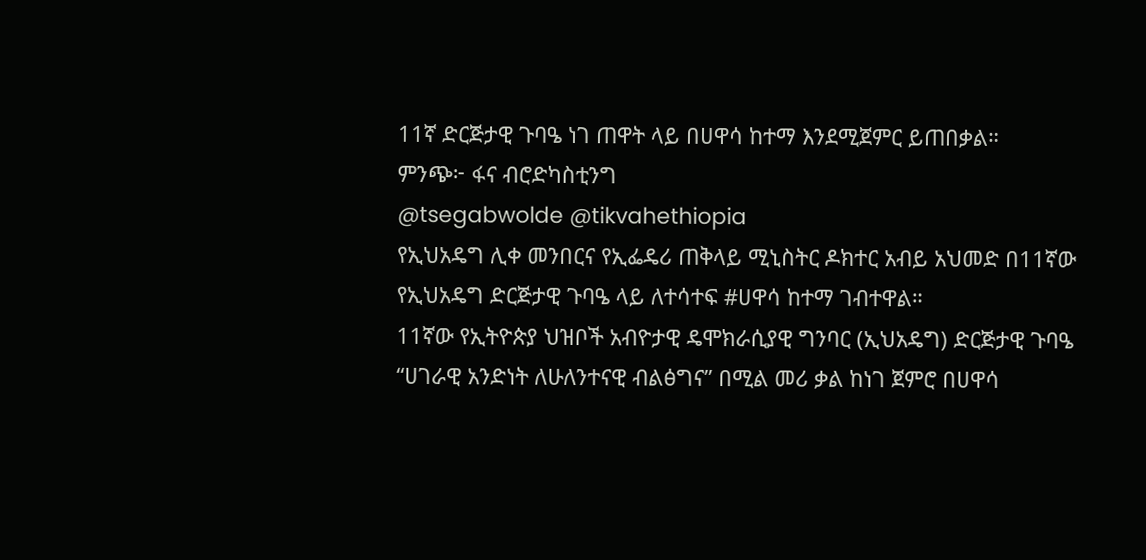11ኛ ድርጅታዊ ጉባዔ ነገ ጠዋት ላይ በሀዋሳ ከተማ እንደሚጀምር ይጠበቃል።
ምንጭ፦ ፋና ብሮድካስቲንግ
@tsegabwolde @tikvahethiopia
የኢህአዴግ ሊቀ መንበርና የኢፌዴሪ ጠቅላይ ሚኒስትር ዶክተር አብይ አህመድ በ11ኛው የኢህአዴግ ድርጅታዊ ጉባዔ ላይ ለተሳተፍ #ሀዋሳ ከተማ ገብተዋል።
11ኛው የኢትዮጵያ ህዝቦች አብዮታዊ ዴሞክራሲያዊ ግንባር (ኢህአዴግ) ድርጅታዊ ጉባዔ “ሀገራዊ አንድነት ለሁለንተናዊ ብልፅግና” በሚል መሪ ቃል ከነገ ጀምሮ በሀዋሳ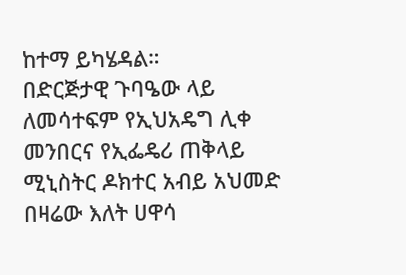ከተማ ይካሄዳል።
በድርጅታዊ ጉባዔው ላይ ለመሳተፍም የኢህአዴግ ሊቀ መንበርና የኢፌዴሪ ጠቅላይ ሚኒስትር ዶክተር አብይ አህመድ በዛሬው እለት ሀዋሳ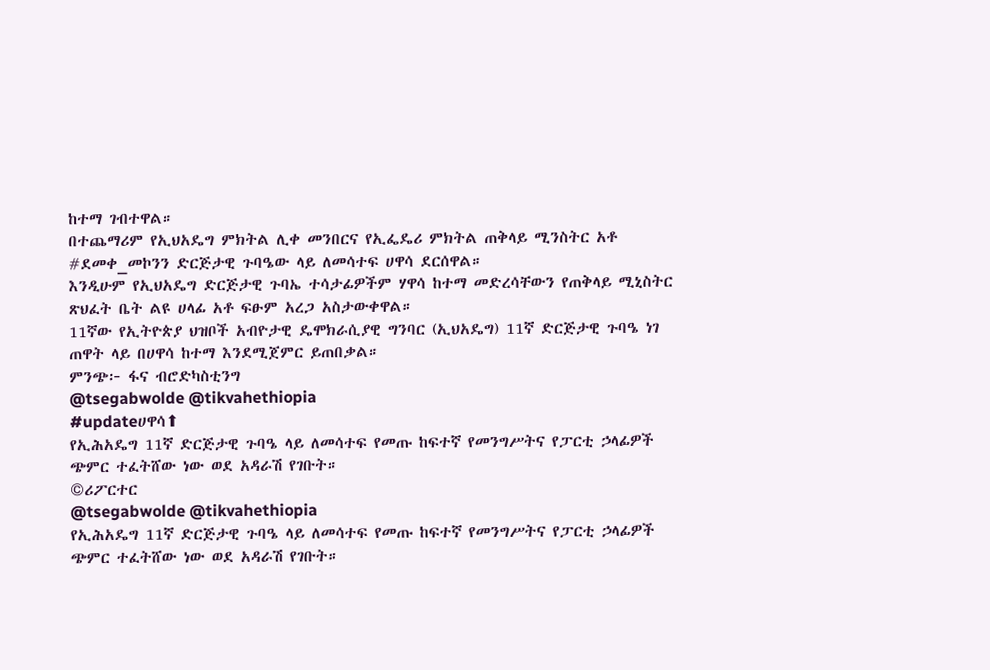ከተማ ገብተዋል።
በተጨማሪም የኢህአዴግ ምክትል ሊቀ መንበርና የኢፌዴሪ ምክትል ጠቅላይ ሚንስትር አቶ #ደመቀ_መኮንን ድርጅታዊ ጉባዔው ላይ ለመሳተፍ ሀዋሳ ደርሰዋል።
እንዲሁም የኢህአዴግ ድርጅታዊ ጉባኤ ተሳታፊዎችም ሃዋሳ ከተማ መድረሳቸውን የጠቅላይ ሚኒስትር ጽህፈት ቤት ልዩ ሀላፊ አቶ ፍፁም አረጋ አስታውቀዋል።
11ኛው የኢትዮጵያ ህዝቦች አብዮታዊ ዴሞክራሲያዊ ግንባር (ኢህአዴግ) 11ኛ ድርጅታዊ ጉባዔ ነገ ጠዋት ላይ በሀዋሳ ከተማ እንደሚጀምር ይጠበቃል።
ምንጭ፦ ፋና ብሮድካስቲንግ
@tsegabwolde @tikvahethiopia
#updateሀዋሳ⬆
የኢሕአዴግ 11ኛ ድርጅታዊ ጉባዔ ላይ ለመሳተፍ የመጡ ከፍተኛ የመንግሥትና የፓርቲ ኃላፊዎች ጭምር ተፈትሸው ነው ወደ አዳራሽ የገቡት።
©ሪፖርተር
@tsegabwolde @tikvahethiopia
የኢሕአዴግ 11ኛ ድርጅታዊ ጉባዔ ላይ ለመሳተፍ የመጡ ከፍተኛ የመንግሥትና የፓርቲ ኃላፊዎች ጭምር ተፈትሸው ነው ወደ አዳራሽ የገቡት።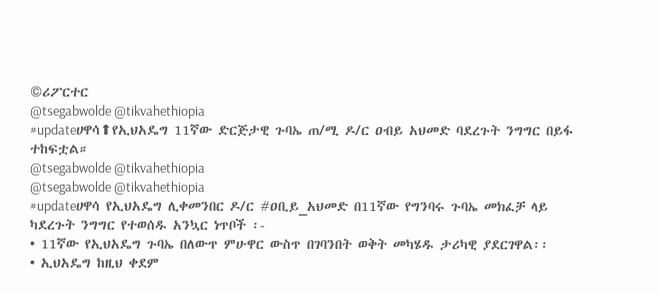©ሪፖርተር
@tsegabwolde @tikvahethiopia
#updateሀዋሳ⬆የኢህአዴግ 11ኛው ድርጅታዊ ጉባኤ ጠ/ሚ ዶ/ር ዐብይ አህመድ ባደረጉት ንግግር በይፋ ተከፍቷል።
@tsegabwolde @tikvahethiopia
@tsegabwolde @tikvahethiopia
#updateሀዋሳ የኢህአዴግ ሊቀመንበር ዶ/ር #ዐቢይ_አህመድ በ11ኛው የግንባሩ ጉባኤ መክፈቻ ላይ ካደረጉት ንግግር የተወሰዱ አንኳር ነጥቦች ፡-
• 11ኛው የኢህአዴግ ጉባኤ በለውጥ ምሁዋር ውስጥ በገባንበት ወቅት መካሄዱ ታሪካዊ ያደርገዋል፡፡
• ኢህአዴግ ከዚህ ቀደም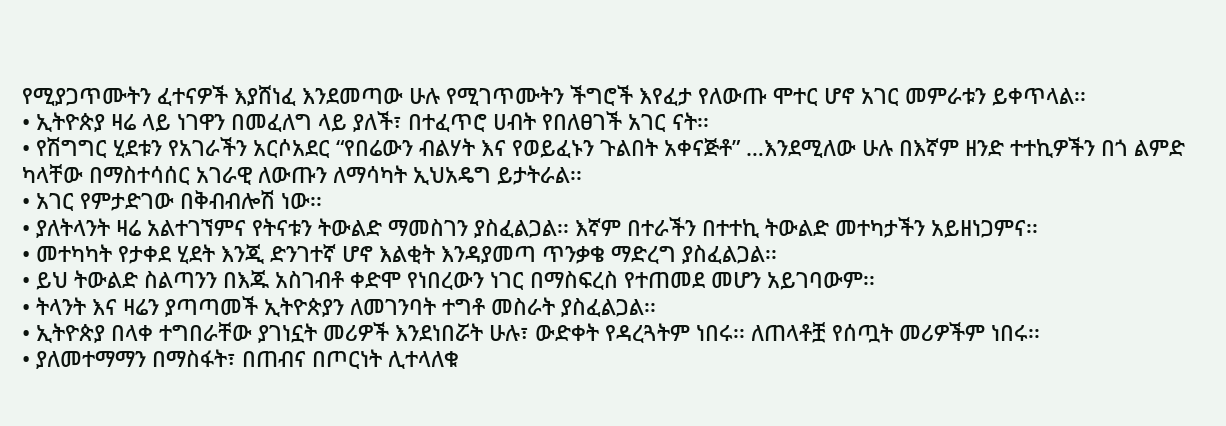የሚያጋጥሙትን ፈተናዎች እያሸነፈ እንደመጣው ሁሉ የሚገጥሙትን ችግሮች እየፈታ የለውጡ ሞተር ሆኖ አገር መምራቱን ይቀጥላል፡፡
• ኢትዮጵያ ዛሬ ላይ ነገዋን በመፈለግ ላይ ያለች፣ በተፈጥሮ ሀብት የበለፀገች አገር ናት፡፡
• የሽግግር ሂደቱን የአገራችን አርሶአደር “የበሬውን ብልሃት እና የወይፈኑን ጉልበት አቀናጅቶ” …እንደሚለው ሁሉ በእኛም ዘንድ ተተኪዎችን በጎ ልምድ ካላቸው በማስተሳሰር አገራዊ ለውጡን ለማሳካት ኢህአዴግ ይታትራል፡፡
• አገር የምታድገው በቅብብሎሽ ነው፡፡
• ያለትላንት ዛሬ አልተገኘምና የትናቱን ትውልድ ማመስገን ያስፈልጋል፡፡ እኛም በተራችን በተተኪ ትውልድ መተካታችን አይዘነጋምና፡፡
• መተካካት የታቀደ ሂደት እንጂ ድንገተኛ ሆኖ እልቂት እንዳያመጣ ጥንቃቄ ማድረግ ያስፈልጋል፡፡
• ይህ ትውልድ ስልጣንን በእጁ አስገብቶ ቀድሞ የነበረውን ነገር በማስፍረስ የተጠመደ መሆን አይገባውም፡፡
• ትላንት እና ዛሬን ያጣጣመች ኢትዮጵያን ለመገንባት ተግቶ መስራት ያስፈልጋል፡፡
• ኢትዮጵያ በላቀ ተግበራቸው ያገነኗት መሪዎች እንደነበሯት ሁሉ፣ ውድቀት የዳረጓትም ነበሩ፡፡ ለጠላቶቿ የሰጧት መሪዎችም ነበሩ፡፡
• ያለመተማማን በማስፋት፣ በጠብና በጦርነት ሊተላለቁ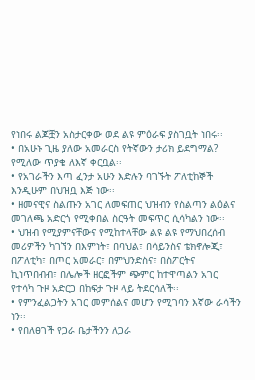የነበሩ ልጆቿን አስታርቀው ወደ ልዩ ምዕራፍ ያስገቧት ነበሩ፡፡
• በአሁኑ ጊዜ ያለው አመራርስ የትኛውን ታሪክ ይደግማል? የሚለው ጥያቄ ለእኛ ቀርቧል፡፡
• የአገራችን እጣ ፈንታ አሁን እድሉን ባገኙት ፖለቲከኞች እንዲሁም በህዝቧ እጅ ነው፡፡
• ዘመናዊና ስልጡን አገር ለመፍጠር ህዝብን የስልጣን ልዕልና መገለጫ አድርጎ የሚቀበል ስርዓት መፍጥር ሲሳካልን ነው፡፡
• ህዝብ የሚያምናቸውና የሚከተላቸው ልዩ ልዩ የማህበረሰብ መሪዎችን ካገኘን በእምነት፣ በባህል፣ በሳይንስና ቴክኖሎጂ፣ በፖለቲካ፣ በጦር አመራር፣ በምህንድስና፣ በስፖርትና ኪነጥበብብ፣ በሌሎች ዘርፎችም ጭምር ከተዋጣልን አገር የተሳካ ጉዞ አድርጋ በከፍታ ጉዞ ላይ ትደርሳለች፡፡
• የምንፈልጋትን አገር መምሰልና መሆን የሚገባን እኛው ራሳችን ነን፡፡
• የበለፀገች የጋራ ቤታችንን ለጋራ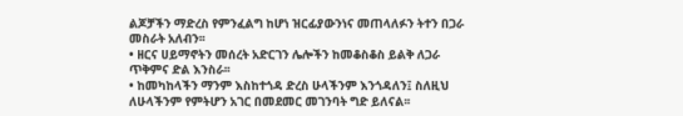ልጆቻችን ማድረስ የምንፈልግ ከሆነ ዝርፊያውንነና መጠላለፉን ትተን በጋራ መስራት አለብን፡፡
• ዘርና ሀይማኖትን መሰረት አድርገን ሌሎችን ከመቆስቆስ ይልቅ ለጋራ ጥቅምና ድል እንስራ፡፡
• ከመካከላችን ማንም እስከተጎዳ ድረስ ሁላችንም እንጎዳለን፤ ስለዚህ ለሁላችንም የምትሆን አገር በመደመር መገንባት ግድ ይለናል፡፡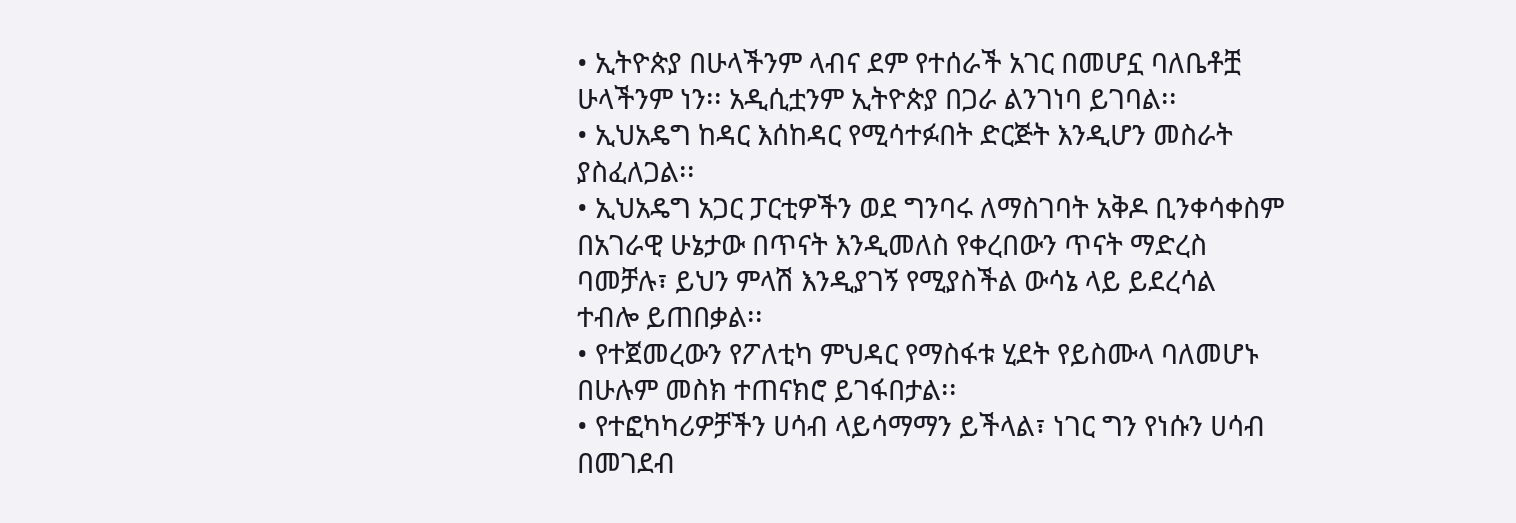• ኢትዮጵያ በሁላችንም ላብና ደም የተሰራች አገር በመሆኗ ባለቤቶቿ ሁላችንም ነን፡፡ አዲሲቷንም ኢትዮጵያ በጋራ ልንገነባ ይገባል፡፡
• ኢህአዴግ ከዳር እሰከዳር የሚሳተፉበት ድርጅት እንዲሆን መስራት ያስፈለጋል፡፡
• ኢህአዴግ አጋር ፓርቲዎችን ወደ ግንባሩ ለማስገባት አቅዶ ቢንቀሳቀስም በአገራዊ ሁኔታው በጥናት እንዲመለስ የቀረበውን ጥናት ማድረስ ባመቻሉ፣ ይህን ምላሽ እንዲያገኝ የሚያስችል ውሳኔ ላይ ይደረሳል ተብሎ ይጠበቃል፡፡
• የተጀመረውን የፖለቲካ ምህዳር የማስፋቱ ሂደት የይስሙላ ባለመሆኑ በሁሉም መስክ ተጠናክሮ ይገፋበታል፡፡
• የተፎካካሪዎቻችን ሀሳብ ላይሳማማን ይችላል፣ ነገር ግን የነሱን ሀሳብ በመገደብ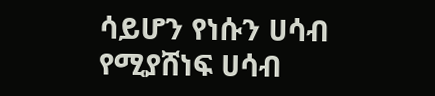ሳይሆን የነሱን ሀሳብ የሚያሸነፍ ሀሳብ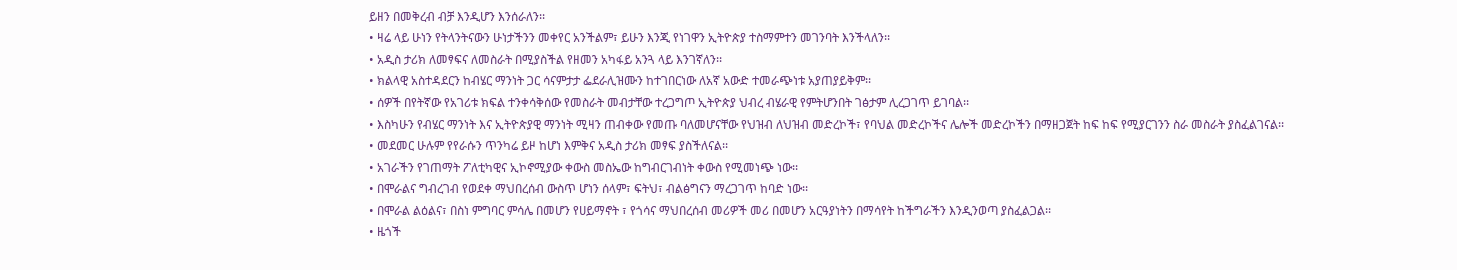ይዘን በመቅረብ ብቻ እንዲሆን እንሰራለን፡፡
• ዛሬ ላይ ሁነን የትላንትናውን ሁነታችንን መቀየር አንችልም፣ ይሁን እንጂ የነገዋን ኢትዮጵያ ተስማምተን መገንባት እንችላለን፡፡
• አዲስ ታሪክ ለመፃፍና ለመስራት በሚያስችል የዘመን አካፋይ አንጓ ላይ እንገኛለን፡፡
• ክልላዊ አስተዳደርን ከብሄር ማንነት ጋር ሳናምታታ ፌደራሊዝሙን ከተገበርነው ለአኛ አውድ ተመራጭነቱ አያጠያይቅም፡፡
• ሰዎች በየትኛው የአገሪቱ ክፍል ተንቀሳቅሰው የመስራት መብታቸው ተረጋግጦ ኢትዮጵያ ህብረ ብሄራዊ የምትሆንበት ገፅታም ሊረጋገጥ ይገባል፡፡
• እስካሁን የብሄር ማንነት እና ኢትዮጵያዊ ማንነት ሚዛን ጠብቀው የመጡ ባለመሆናቸው የህዝብ ለህዝብ መድረኮች፣ የባህል መድረኮችና ሌሎች መድረኮችን በማዘጋጀት ከፍ ከፍ የሚያርገንን ስራ መስራት ያስፈልገናል፡፡
• መደመር ሁሉም የየራሱን ጥንካሬ ይዞ ከሆነ እምቅና አዲስ ታሪክ መፃፍ ያስችለናል፡፡
• አገራችን የገጠማት ፖለቲካዊና ኢኮኖሚያው ቀውስ መስኤው ከግብርገብነት ቀውስ የሚመነጭ ነው፡፡
• በሞራልና ግብረገብ የወደቀ ማህበረሰብ ውስጥ ሆነን ሰላም፣ ፍትህ፣ ብልፅግናን ማረጋገጥ ከባድ ነው፡፡
• በሞራል ልዕልና፣ በስነ ምግባር ምሳሌ በመሆን የሀይማኖት ፣ የጎሳና ማህበረሰብ መሪዎች መሪ በመሆን አርዓያነትን በማሳየት ከችግራችን እንዲንወጣ ያስፈልጋል፡፡
• ዜጎች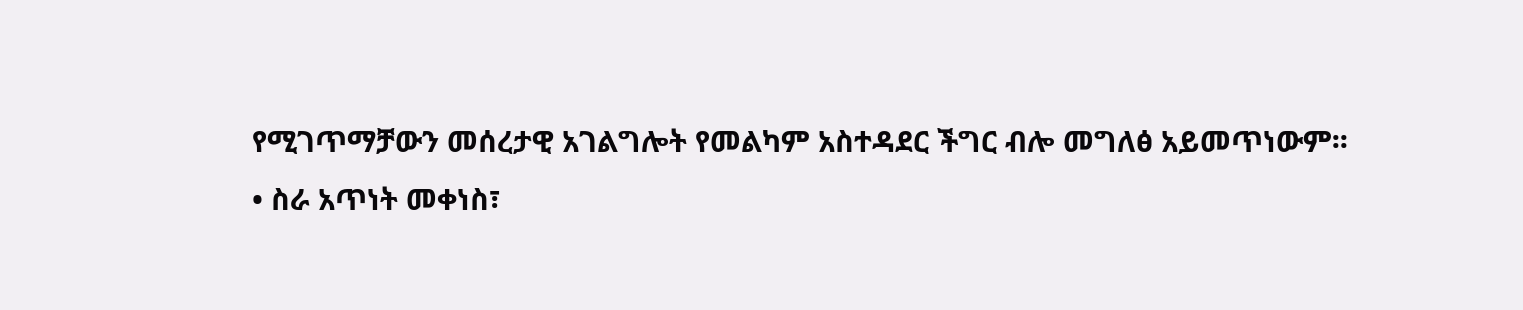የሚገጥማቻውን መሰረታዊ አገልግሎት የመልካም አስተዳደር ችግር ብሎ መግለፅ አይመጥነውም፡፡
• ስራ አጥነት መቀነስ፣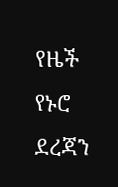የዜች የኑሮ ደረጃን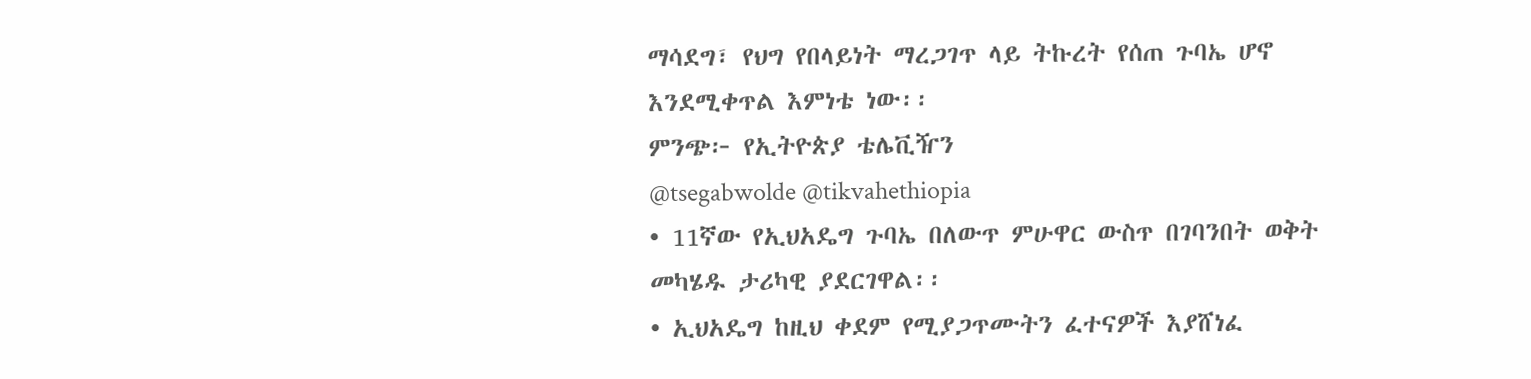ማሳደግ፣ የህግ የበላይነት ማረጋገጥ ላይ ትኩረት የሰጠ ጉባኤ ሆኖ እንደሚቀጥል እምነቴ ነው፡፡
ምንጭ፦ የኢትዮጵያ ቴሌቪዥን
@tsegabwolde @tikvahethiopia
• 11ኛው የኢህአዴግ ጉባኤ በለውጥ ምሁዋር ውስጥ በገባንበት ወቅት መካሄዱ ታሪካዊ ያደርገዋል፡፡
• ኢህአዴግ ከዚህ ቀደም የሚያጋጥሙትን ፈተናዎች እያሸነፈ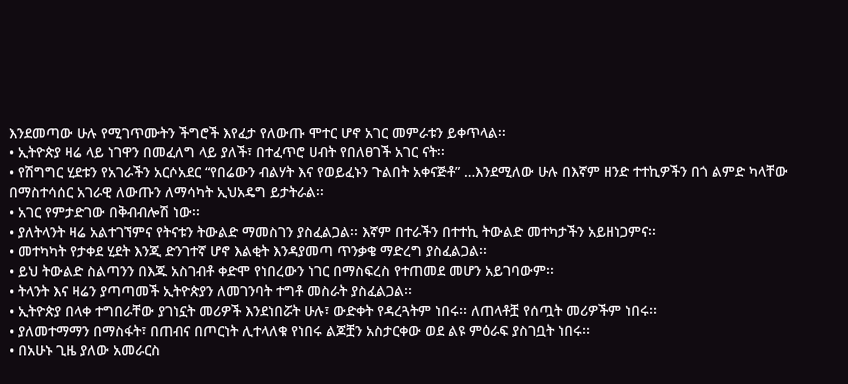እንደመጣው ሁሉ የሚገጥሙትን ችግሮች እየፈታ የለውጡ ሞተር ሆኖ አገር መምራቱን ይቀጥላል፡፡
• ኢትዮጵያ ዛሬ ላይ ነገዋን በመፈለግ ላይ ያለች፣ በተፈጥሮ ሀብት የበለፀገች አገር ናት፡፡
• የሽግግር ሂደቱን የአገራችን አርሶአደር “የበሬውን ብልሃት እና የወይፈኑን ጉልበት አቀናጅቶ” …እንደሚለው ሁሉ በእኛም ዘንድ ተተኪዎችን በጎ ልምድ ካላቸው በማስተሳሰር አገራዊ ለውጡን ለማሳካት ኢህአዴግ ይታትራል፡፡
• አገር የምታድገው በቅብብሎሽ ነው፡፡
• ያለትላንት ዛሬ አልተገኘምና የትናቱን ትውልድ ማመስገን ያስፈልጋል፡፡ እኛም በተራችን በተተኪ ትውልድ መተካታችን አይዘነጋምና፡፡
• መተካካት የታቀደ ሂደት እንጂ ድንገተኛ ሆኖ እልቂት እንዳያመጣ ጥንቃቄ ማድረግ ያስፈልጋል፡፡
• ይህ ትውልድ ስልጣንን በእጁ አስገብቶ ቀድሞ የነበረውን ነገር በማስፍረስ የተጠመደ መሆን አይገባውም፡፡
• ትላንት እና ዛሬን ያጣጣመች ኢትዮጵያን ለመገንባት ተግቶ መስራት ያስፈልጋል፡፡
• ኢትዮጵያ በላቀ ተግበራቸው ያገነኗት መሪዎች እንደነበሯት ሁሉ፣ ውድቀት የዳረጓትም ነበሩ፡፡ ለጠላቶቿ የሰጧት መሪዎችም ነበሩ፡፡
• ያለመተማማን በማስፋት፣ በጠብና በጦርነት ሊተላለቁ የነበሩ ልጆቿን አስታርቀው ወደ ልዩ ምዕራፍ ያስገቧት ነበሩ፡፡
• በአሁኑ ጊዜ ያለው አመራርስ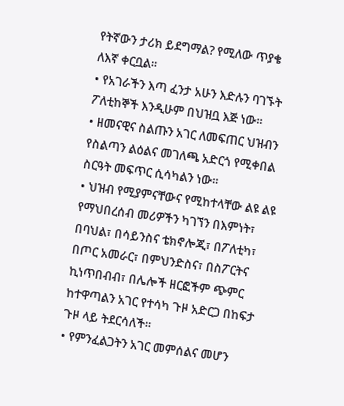የትኛውን ታሪክ ይደግማል? የሚለው ጥያቄ ለእኛ ቀርቧል፡፡
• የአገራችን እጣ ፈንታ አሁን እድሉን ባገኙት ፖለቲከኞች እንዲሁም በህዝቧ እጅ ነው፡፡
• ዘመናዊና ስልጡን አገር ለመፍጠር ህዝብን የስልጣን ልዕልና መገለጫ አድርጎ የሚቀበል ስርዓት መፍጥር ሲሳካልን ነው፡፡
• ህዝብ የሚያምናቸውና የሚከተላቸው ልዩ ልዩ የማህበረሰብ መሪዎችን ካገኘን በእምነት፣ በባህል፣ በሳይንስና ቴክኖሎጂ፣ በፖለቲካ፣ በጦር አመራር፣ በምህንድስና፣ በስፖርትና ኪነጥበብብ፣ በሌሎች ዘርፎችም ጭምር ከተዋጣልን አገር የተሳካ ጉዞ አድርጋ በከፍታ ጉዞ ላይ ትደርሳለች፡፡
• የምንፈልጋትን አገር መምሰልና መሆን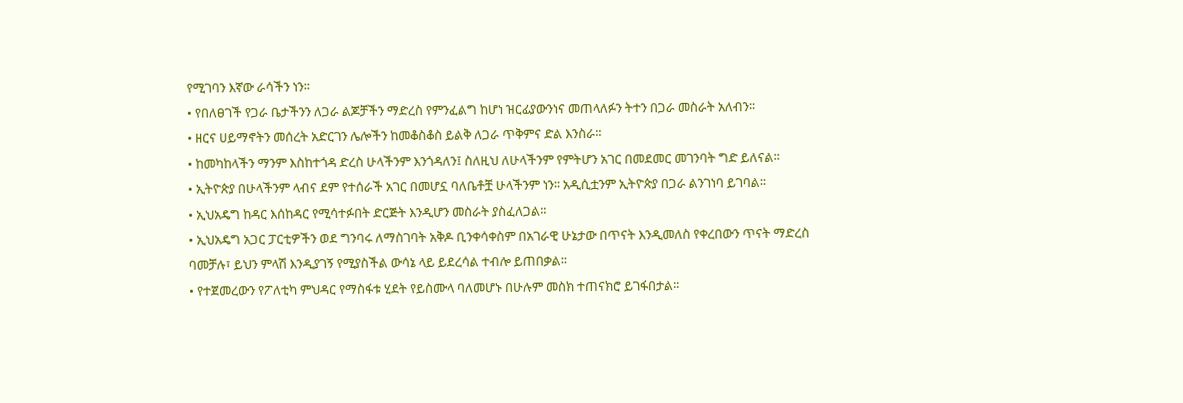የሚገባን እኛው ራሳችን ነን፡፡
• የበለፀገች የጋራ ቤታችንን ለጋራ ልጆቻችን ማድረስ የምንፈልግ ከሆነ ዝርፊያውንነና መጠላለፉን ትተን በጋራ መስራት አለብን፡፡
• ዘርና ሀይማኖትን መሰረት አድርገን ሌሎችን ከመቆስቆስ ይልቅ ለጋራ ጥቅምና ድል እንስራ፡፡
• ከመካከላችን ማንም እስከተጎዳ ድረስ ሁላችንም እንጎዳለን፤ ስለዚህ ለሁላችንም የምትሆን አገር በመደመር መገንባት ግድ ይለናል፡፡
• ኢትዮጵያ በሁላችንም ላብና ደም የተሰራች አገር በመሆኗ ባለቤቶቿ ሁላችንም ነን፡፡ አዲሲቷንም ኢትዮጵያ በጋራ ልንገነባ ይገባል፡፡
• ኢህአዴግ ከዳር እሰከዳር የሚሳተፉበት ድርጅት እንዲሆን መስራት ያስፈለጋል፡፡
• ኢህአዴግ አጋር ፓርቲዎችን ወደ ግንባሩ ለማስገባት አቅዶ ቢንቀሳቀስም በአገራዊ ሁኔታው በጥናት እንዲመለስ የቀረበውን ጥናት ማድረስ ባመቻሉ፣ ይህን ምላሽ እንዲያገኝ የሚያስችል ውሳኔ ላይ ይደረሳል ተብሎ ይጠበቃል፡፡
• የተጀመረውን የፖለቲካ ምህዳር የማስፋቱ ሂደት የይስሙላ ባለመሆኑ በሁሉም መስክ ተጠናክሮ ይገፋበታል፡፡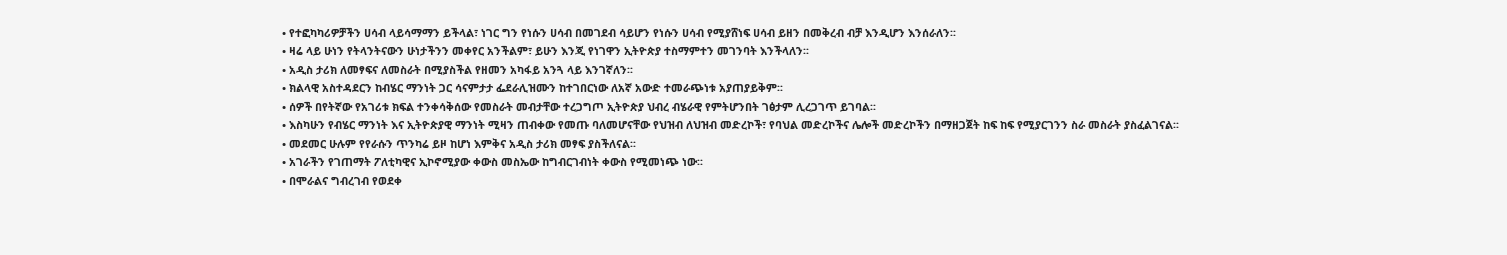• የተፎካካሪዎቻችን ሀሳብ ላይሳማማን ይችላል፣ ነገር ግን የነሱን ሀሳብ በመገደብ ሳይሆን የነሱን ሀሳብ የሚያሸነፍ ሀሳብ ይዘን በመቅረብ ብቻ እንዲሆን እንሰራለን፡፡
• ዛሬ ላይ ሁነን የትላንትናውን ሁነታችንን መቀየር አንችልም፣ ይሁን እንጂ የነገዋን ኢትዮጵያ ተስማምተን መገንባት እንችላለን፡፡
• አዲስ ታሪክ ለመፃፍና ለመስራት በሚያስችል የዘመን አካፋይ አንጓ ላይ እንገኛለን፡፡
• ክልላዊ አስተዳደርን ከብሄር ማንነት ጋር ሳናምታታ ፌደራሊዝሙን ከተገበርነው ለአኛ አውድ ተመራጭነቱ አያጠያይቅም፡፡
• ሰዎች በየትኛው የአገሪቱ ክፍል ተንቀሳቅሰው የመስራት መብታቸው ተረጋግጦ ኢትዮጵያ ህብረ ብሄራዊ የምትሆንበት ገፅታም ሊረጋገጥ ይገባል፡፡
• እስካሁን የብሄር ማንነት እና ኢትዮጵያዊ ማንነት ሚዛን ጠብቀው የመጡ ባለመሆናቸው የህዝብ ለህዝብ መድረኮች፣ የባህል መድረኮችና ሌሎች መድረኮችን በማዘጋጀት ከፍ ከፍ የሚያርገንን ስራ መስራት ያስፈልገናል፡፡
• መደመር ሁሉም የየራሱን ጥንካሬ ይዞ ከሆነ እምቅና አዲስ ታሪክ መፃፍ ያስችለናል፡፡
• አገራችን የገጠማት ፖለቲካዊና ኢኮኖሚያው ቀውስ መስኤው ከግብርገብነት ቀውስ የሚመነጭ ነው፡፡
• በሞራልና ግብረገብ የወደቀ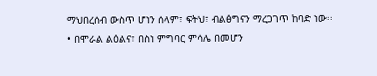ማህበረሰብ ውስጥ ሆነን ሰላም፣ ፍትህ፣ ብልፅግናን ማረጋገጥ ከባድ ነው፡፡
• በሞራል ልዕልና፣ በስነ ምግባር ምሳሌ በመሆን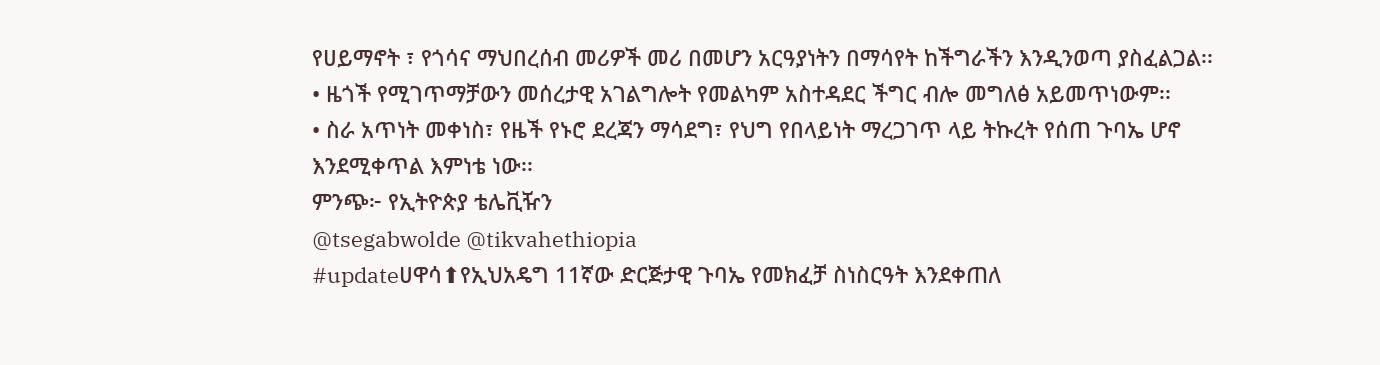የሀይማኖት ፣ የጎሳና ማህበረሰብ መሪዎች መሪ በመሆን አርዓያነትን በማሳየት ከችግራችን እንዲንወጣ ያስፈልጋል፡፡
• ዜጎች የሚገጥማቻውን መሰረታዊ አገልግሎት የመልካም አስተዳደር ችግር ብሎ መግለፅ አይመጥነውም፡፡
• ስራ አጥነት መቀነስ፣ የዜች የኑሮ ደረጃን ማሳደግ፣ የህግ የበላይነት ማረጋገጥ ላይ ትኩረት የሰጠ ጉባኤ ሆኖ እንደሚቀጥል እምነቴ ነው፡፡
ምንጭ፦ የኢትዮጵያ ቴሌቪዥን
@tsegabwolde @tikvahethiopia
#updateሀዋሳ⬆የኢህአዴግ 11ኛው ድርጅታዊ ጉባኤ የመክፈቻ ስነስርዓት እንደቀጠለ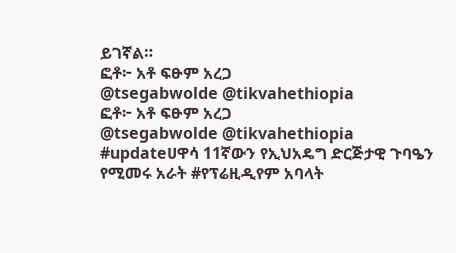ይገኛል።
ፎቶ፦ አቶ ፍፁም አረጋ
@tsegabwolde @tikvahethiopia
ፎቶ፦ አቶ ፍፁም አረጋ
@tsegabwolde @tikvahethiopia
#updateሀዋሳ 11ኛውን የኢህአዴግ ድርጅታዊ ጉባዔን የሚመሩ አራት #የፕሬዚዲየም አባላት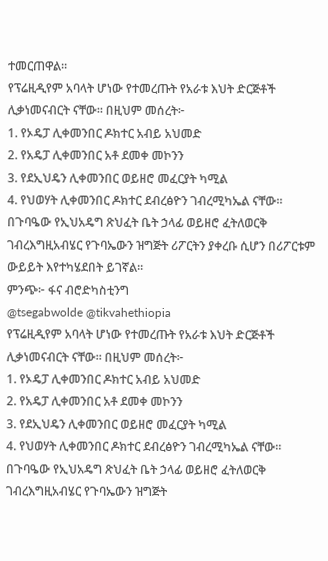ተመርጠዋል።
የፕሬዚዲየም አባላት ሆነው የተመረጡት የአራቱ እህት ድርጅቶች ሊቃነመናብርት ናቸው። በዚህም መሰረት፦
1. የኦዴፓ ሊቀመንበር ዶክተር አብይ አህመድ
2. የአዴፓ ሊቀመንበር አቶ ደመቀ መኮንን
3. የደኢህዴን ሊቀመንበር ወይዘሮ መፈርያት ካሚል
4. የህወሃት ሊቀመንበር ዶክተር ደብረፅዮን ገብረሚካኤል ናቸው።
በጉባዔው የኢህአዴግ ጽህፈት ቤት ኃላፊ ወይዘሮ ፈትለወርቅ ገብረእግዚአብሄር የጉባኤውን ዝግጅት ሪፖርትን ያቀረቡ ሲሆን በሪፖርቱም ውይይት እየተካሄደበት ይገኛል።
ምንጭ፦ ፋና ብሮድካስቲንግ
@tsegabwolde @tikvahethiopia
የፕሬዚዲየም አባላት ሆነው የተመረጡት የአራቱ እህት ድርጅቶች ሊቃነመናብርት ናቸው። በዚህም መሰረት፦
1. የኦዴፓ ሊቀመንበር ዶክተር አብይ አህመድ
2. የአዴፓ ሊቀመንበር አቶ ደመቀ መኮንን
3. የደኢህዴን ሊቀመንበር ወይዘሮ መፈርያት ካሚል
4. የህወሃት ሊቀመንበር ዶክተር ደብረፅዮን ገብረሚካኤል ናቸው።
በጉባዔው የኢህአዴግ ጽህፈት ቤት ኃላፊ ወይዘሮ ፈትለወርቅ ገብረእግዚአብሄር የጉባኤውን ዝግጅት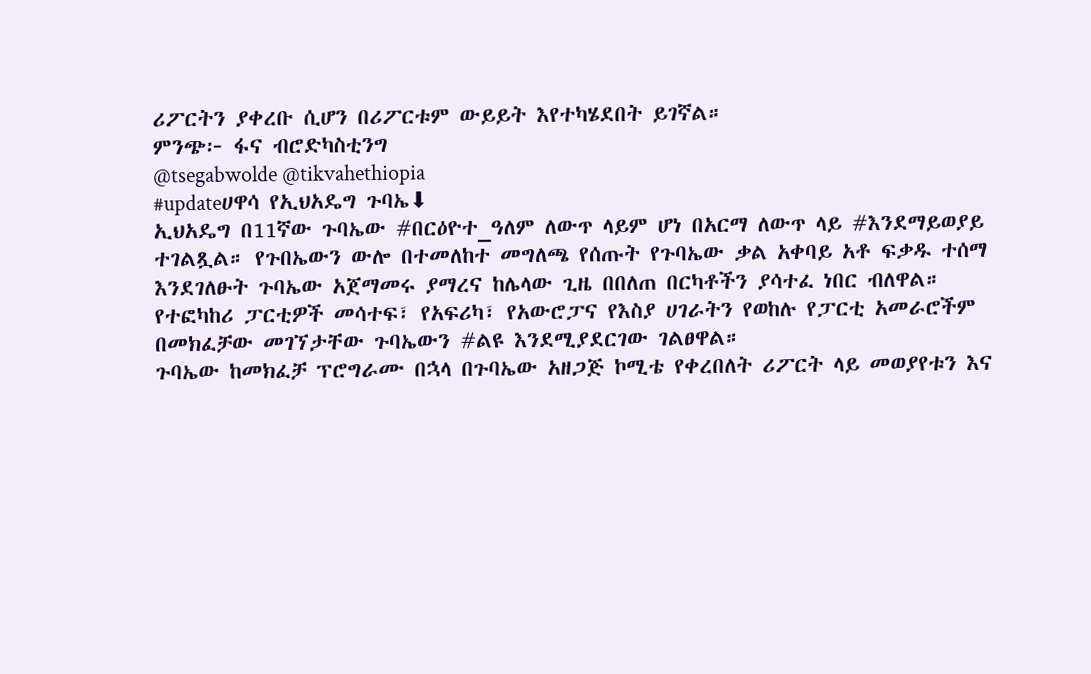ሪፖርትን ያቀረቡ ሲሆን በሪፖርቱም ውይይት እየተካሄደበት ይገኛል።
ምንጭ፦ ፋና ብሮድካስቲንግ
@tsegabwolde @tikvahethiopia
#updateሀዋሳ የኢህአዴግ ጉባኤ⬇
ኢህአዴግ በ11ኛው ጉባኤው #በርዕዮተ_ዓለም ለውጥ ላይም ሆነ በአርማ ለውጥ ላይ #እንደማይወያይ ተገልጿል። የጉበኤውን ውሎ በተመለከተ መግለጫ የሰጡት የጉባኤው ቃል አቀባይ አቶ ፍቃዱ ተሰማ እንደገለፁት ጉባኤው አጀማመሩ ያማረና ከሌላው ጊዜ በበለጠ በርካቶችን ያሳተፈ ነበር ብለዋል።
የተፎካከሪ ፓርቲዎች መሳተፍ፣ የአፍሪካ፣ የአውሮፓና የእስያ ሀገራትን የወከሉ የፓርቲ አመራሮችም በመክፈቻው መገኘታቸው ጉባኤውን #ልዩ እንደሚያደርገው ገልፀዋል።
ጉባኤው ከመክፈቻ ፕሮግራሙ በኋላ በጉባኤው አዘጋጅ ኮሚቴ የቀረበለት ሪፖርት ላይ መወያየቱን እና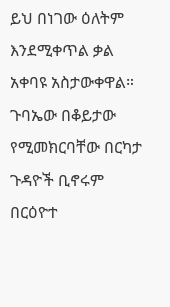ይህ በነገው ዕለትም እንደሚቀጥል ቃል አቀባዩ አስታውቀዋል።
ጉባኤው በቆይታው የሚመክርባቸው በርካታ ጉዳዮች ቢኖሩም በርዕዮተ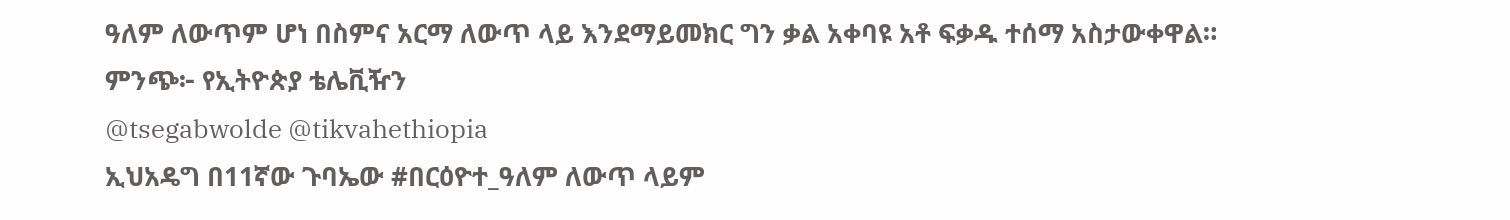ዓለም ለውጥም ሆነ በስምና አርማ ለውጥ ላይ እንደማይመክር ግን ቃል አቀባዩ አቶ ፍቃዱ ተሰማ አስታውቀዋል።
ምንጭ፦ የኢትዮጵያ ቴሌቪዥን
@tsegabwolde @tikvahethiopia
ኢህአዴግ በ11ኛው ጉባኤው #በርዕዮተ_ዓለም ለውጥ ላይም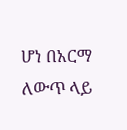ሆነ በአርማ ለውጥ ላይ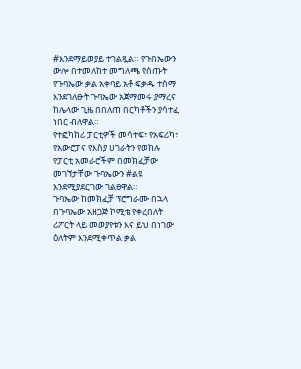#እንደማይወያይ ተገልጿል። የጉበኤውን ውሎ በተመለከተ መግለጫ የሰጡት የጉባኤው ቃል አቀባይ አቶ ፍቃዱ ተሰማ እንደገለፁት ጉባኤው አጀማመሩ ያማረና ከሌላው ጊዜ በበለጠ በርካቶችን ያሳተፈ ነበር ብለዋል።
የተፎካከሪ ፓርቲዎች መሳተፍ፣ የአፍሪካ፣ የአውሮፓና የእስያ ሀገራትን የወከሉ የፓርቲ አመራሮችም በመክፈቻው መገኘታቸው ጉባኤውን #ልዩ እንደሚያደርገው ገልፀዋል።
ጉባኤው ከመክፈቻ ፕሮግራሙ በኋላ በጉባኤው አዘጋጅ ኮሚቴ የቀረበለት ሪፖርት ላይ መወያየቱን እና ይህ በነገው ዕለትም እንደሚቀጥል ቃል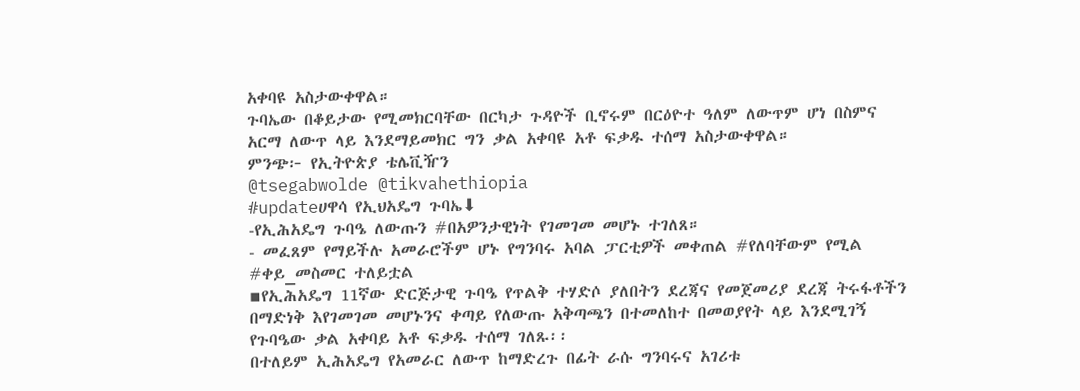አቀባዩ አስታውቀዋል።
ጉባኤው በቆይታው የሚመክርባቸው በርካታ ጉዳዮች ቢኖሩም በርዕዮተ ዓለም ለውጥም ሆነ በስምና አርማ ለውጥ ላይ እንደማይመክር ግን ቃል አቀባዩ አቶ ፍቃዱ ተሰማ አስታውቀዋል።
ምንጭ፦ የኢትዮጵያ ቴሌቪዥን
@tsegabwolde @tikvahethiopia
#updateሀዋሳ የኢህአዴግ ጉባኤ⬇
-የኢሕአዴግ ጉባዔ ለውጡን #በአዎንታዊነት የገመገመ መሆኑ ተገለጸ።
- መፈጸም የማይችሉ አመራሮችም ሆኑ የግንባሩ አባል ፓርቲዎች መቀጠል #የለባቸውም የሚል #ቀይ_መስመር ተለይቷል
▪የኢሕአዴግ 11ኛው ድርጅታዊ ጉባዔ የጥልቅ ተሃድሶ ያለበትን ደረጃና የመጀመሪያ ደረጃ ትሩፋቶችን በማድነቅ እየገመገመ መሆኑንና ቀጣይ የለውጡ አቅጣጫን በተመለከተ በመወያየት ላይ እንደሚገኝ የጉባዔው ቃል አቀባይ አቶ ፍቃዱ ተሰማ ገለጹ፡፡
በተለይም ኢሕአዴግ የአመራር ለውጥ ከማድረጉ በፊት ራሱ ግንባሩና አገሪቱ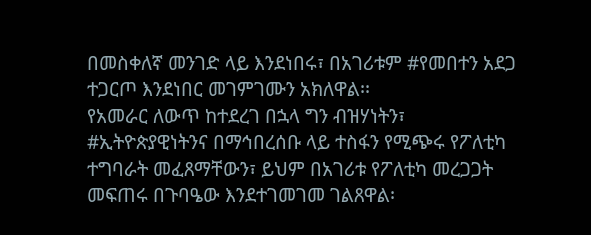በመስቀለኛ መንገድ ላይ እንደነበሩ፣ በአገሪቱም #የመበተን አደጋ ተጋርጦ እንደነበር መገምገሙን አክለዋል፡፡
የአመራር ለውጥ ከተደረገ በኋላ ግን ብዝሃነትን፣ #ኢትዮጵያዊነትንና በማኅበረሰቡ ላይ ተስፋን የሚጭሩ የፖለቲካ ተግባራት መፈጸማቸውን፣ ይህም በአገሪቱ የፖለቲካ መረጋጋት መፍጠሩ በጉባዔው እንደተገመገመ ገልጸዋል፡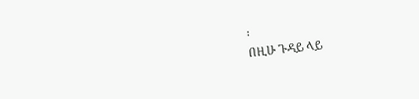፡
በዚሁ ጉዳይ ላይ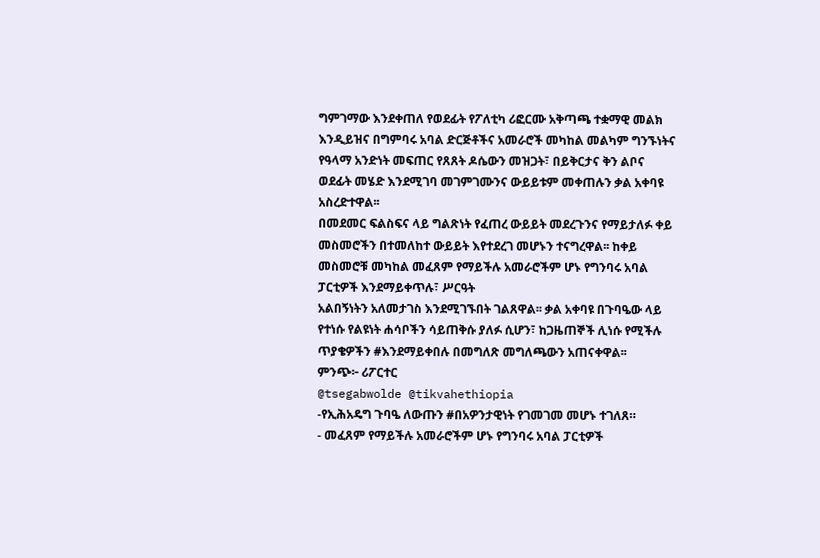ግምገማው እንደቀጠለ የወደፊት የፖለቲካ ሪፎርሙ አቅጣጫ ተቋማዊ መልክ እንዲይዝና በግምባሩ አባል ድርጅቶችና አመራሮች መካከል መልካም ግንኙነትና የዓላማ አንድነት መፍጠር የጸጸት ዶሴውን መዝጋት፣ በይቅርታና ቅን ልቦና ወደፊት መሄድ እንደሚገባ መገምገሙንና ውይይቱም መቀጠሉን ቃል አቀባዩ አስረድተዋል፡፡
በመደመር ፍልስፍና ላይ ግልጽነት የፈጠረ ውይይት መደረጉንና የማይታለፉ ቀይ መስመሮችን በተመለከተ ውይይት እየተደረገ መሆኑን ተናግረዋል፡፡ ከቀይ መስመሮቹ መካከል መፈጸም የማይችሉ አመራሮችም ሆኑ የግንባሩ አባል ፓርቲዎች እንደማይቀጥሉ፣ ሥርዓት
አልበኝነትን አለመታገስ እንደሚገኙበት ገልጸዋል፡፡ ቃል አቀባዩ በጉባዔው ላይ የተነሱ የልዩነት ሐሳቦችን ሳይጠቅሱ ያለፉ ሲሆን፣ ከጋዜጠኞች ሊነሱ የሚችሉ ጥያቄዎችን #እንደማይቀበሉ በመግለጽ መግለጫውን አጠናቀዋል፡፡
ምንጭ፦ ሪፖርተር
@tsegabwolde @tikvahethiopia
-የኢሕአዴግ ጉባዔ ለውጡን #በአዎንታዊነት የገመገመ መሆኑ ተገለጸ።
- መፈጸም የማይችሉ አመራሮችም ሆኑ የግንባሩ አባል ፓርቲዎች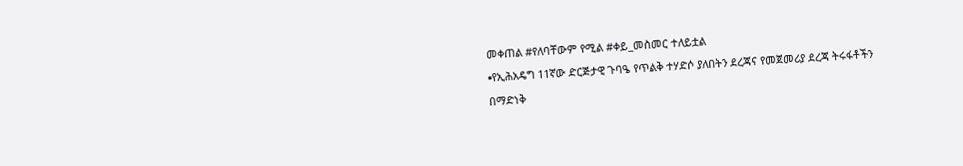መቀጠል #የለባቸውም የሚል #ቀይ_መስመር ተለይቷል
▪የኢሕአዴግ 11ኛው ድርጅታዊ ጉባዔ የጥልቅ ተሃድሶ ያለበትን ደረጃና የመጀመሪያ ደረጃ ትሩፋቶችን በማድነቅ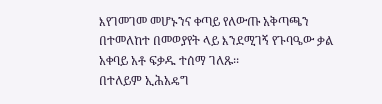እየገመገመ መሆኑንና ቀጣይ የለውጡ አቅጣጫን በተመለከተ በመወያየት ላይ እንደሚገኝ የጉባዔው ቃል አቀባይ አቶ ፍቃዱ ተሰማ ገለጹ፡፡
በተለይም ኢሕአዴግ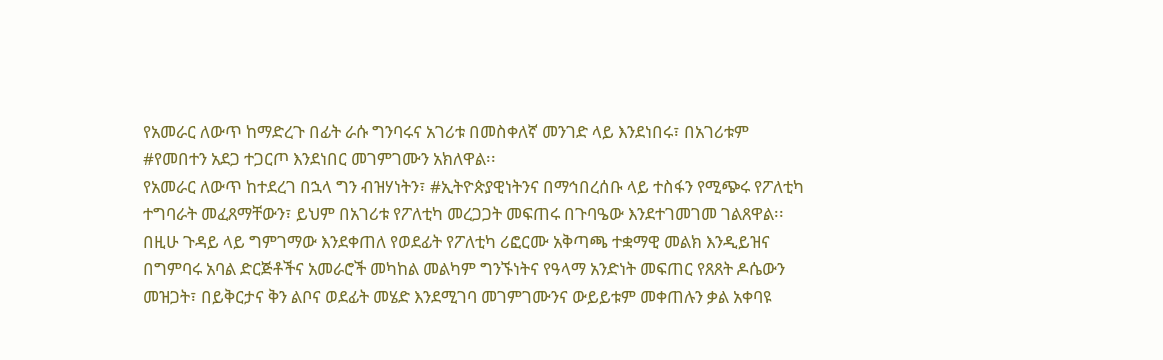የአመራር ለውጥ ከማድረጉ በፊት ራሱ ግንባሩና አገሪቱ በመስቀለኛ መንገድ ላይ እንደነበሩ፣ በአገሪቱም #የመበተን አደጋ ተጋርጦ እንደነበር መገምገሙን አክለዋል፡፡
የአመራር ለውጥ ከተደረገ በኋላ ግን ብዝሃነትን፣ #ኢትዮጵያዊነትንና በማኅበረሰቡ ላይ ተስፋን የሚጭሩ የፖለቲካ ተግባራት መፈጸማቸውን፣ ይህም በአገሪቱ የፖለቲካ መረጋጋት መፍጠሩ በጉባዔው እንደተገመገመ ገልጸዋል፡፡
በዚሁ ጉዳይ ላይ ግምገማው እንደቀጠለ የወደፊት የፖለቲካ ሪፎርሙ አቅጣጫ ተቋማዊ መልክ እንዲይዝና በግምባሩ አባል ድርጅቶችና አመራሮች መካከል መልካም ግንኙነትና የዓላማ አንድነት መፍጠር የጸጸት ዶሴውን መዝጋት፣ በይቅርታና ቅን ልቦና ወደፊት መሄድ እንደሚገባ መገምገሙንና ውይይቱም መቀጠሉን ቃል አቀባዩ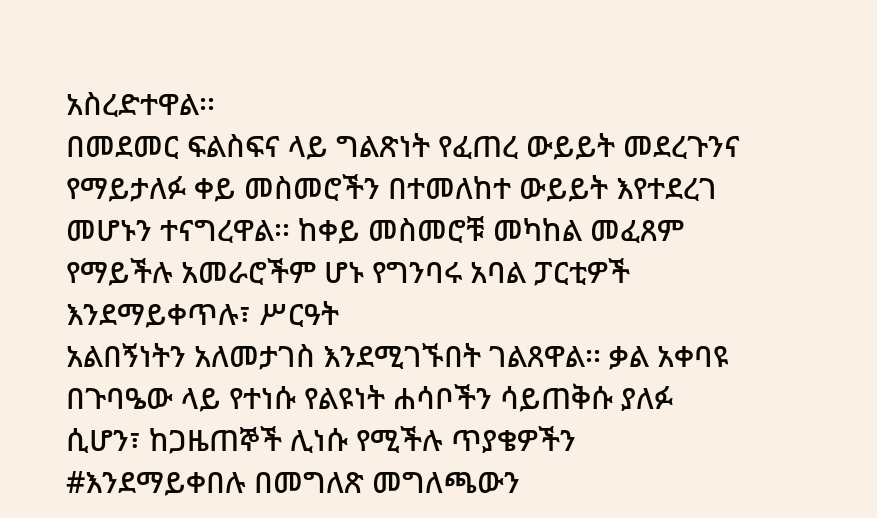አስረድተዋል፡፡
በመደመር ፍልስፍና ላይ ግልጽነት የፈጠረ ውይይት መደረጉንና የማይታለፉ ቀይ መስመሮችን በተመለከተ ውይይት እየተደረገ መሆኑን ተናግረዋል፡፡ ከቀይ መስመሮቹ መካከል መፈጸም የማይችሉ አመራሮችም ሆኑ የግንባሩ አባል ፓርቲዎች እንደማይቀጥሉ፣ ሥርዓት
አልበኝነትን አለመታገስ እንደሚገኙበት ገልጸዋል፡፡ ቃል አቀባዩ በጉባዔው ላይ የተነሱ የልዩነት ሐሳቦችን ሳይጠቅሱ ያለፉ ሲሆን፣ ከጋዜጠኞች ሊነሱ የሚችሉ ጥያቄዎችን #እንደማይቀበሉ በመግለጽ መግለጫውን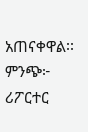አጠናቀዋል፡፡
ምንጭ፦ ሪፖርተር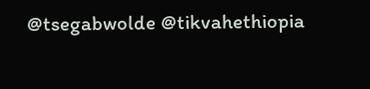@tsegabwolde @tikvahethiopia